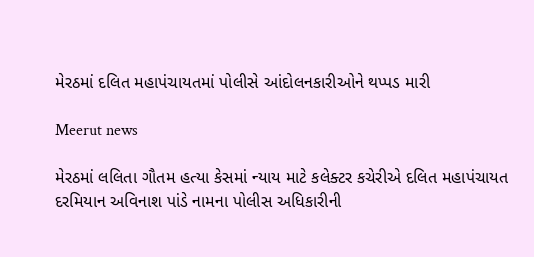મેરઠમાં દલિત મહાપંચાયતમાં પોલીસે આંદોલનકારીઓને થપ્પડ મારી

Meerut news

મેરઠમાં લલિતા ગૌતમ હત્યા કેસમાં ન્યાય માટે કલેક્ટર કચેરીએ દલિત મહાપંચાયત દરમિયાન અવિનાશ પાંડે નામના પોલીસ અધિકારીની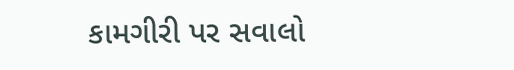કામગીરી પર સવાલો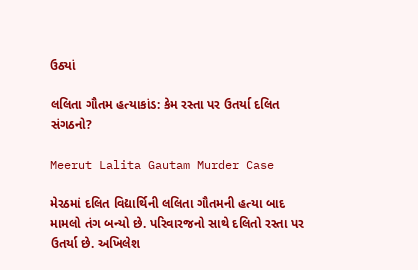ઉઠ્યાં

લલિતા ગૌતમ હત્યાકાંડ: કેમ રસ્તા પર ઉતર્યા દલિત સંગઠનો?

Meerut Lalita Gautam Murder Case

મેરઠમાં દલિત વિદ્યાર્થિની લલિતા ગૌતમની હત્યા બાદ મામલો તંગ બન્યો છે. પરિવારજનો સાથે દલિતો રસ્તા પર ઉતર્યા છે. અખિલેશ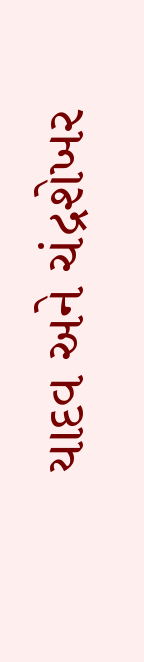યાદવ અને ચંદ્રશેખર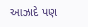આઝાદે પણ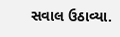સવાલ ઉઠાવ્યા.